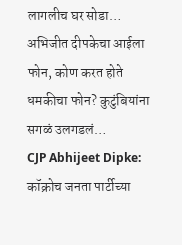लागलीच घर सोडा… अभिजीत दीपकेचा आईला फोन, कोण करत होते धमकीचा फोन? कुटुंबियांना सगळं उलगडलं…
CJP Abhijeet Dipke: कॉक्रोच जनता पार्टीच्या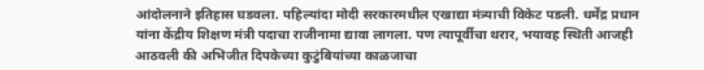आंदोलनाने इतिहास घडवला. पहिल्यांदा मोदी सरकारमधील एखाद्या मंत्र्याची विकेट पडली. धर्मेंद्र प्रधान यांना केंद्रीय शिक्षण मंत्री पदाचा राजीनामा द्यावा लागला. पण त्यापूर्वीचा थरार, भयावह स्थिती आजही आठवली की अभिजीत दिपकेच्या कुटुंबियांच्या काळजाचा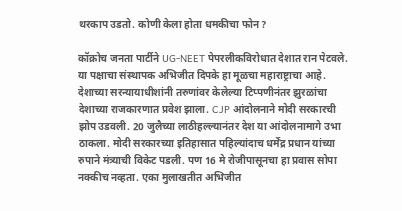थरकाप उडतो. कोणी केला होता धमकीचा फोन?

कॉक्रोच जनता पार्टीने UG-NEET पेपरलीकविरोधात देशात रान पेटवले. या पक्षाचा संस्थापक अभिजीत दिपके हा मूळचा महाराष्ट्राचा आहे. देशाच्या सरन्यायाधीशांनी तरुणांवर केलेल्या टिप्पणीनंतर झुरळांचा देशाच्या राजकारणात प्रवेश झाला. CJP आंदोलनाने मोदी सरकारची झोप उडवली. 20 जुलैच्या लाठीहल्ल्यानंतर देश या आंदोलनामागे उभा ठाकला. मोदी सरकारच्या इतिहासात पहिल्यांदाच धर्मेंद्र प्रधान यांच्या रुपाने मंत्र्याची विकेट पडली. पण 16 मे रोजीपासूनचा हा प्रवास सोपा नक्कीच नव्हता. एका मुलाखतीत अभिजीत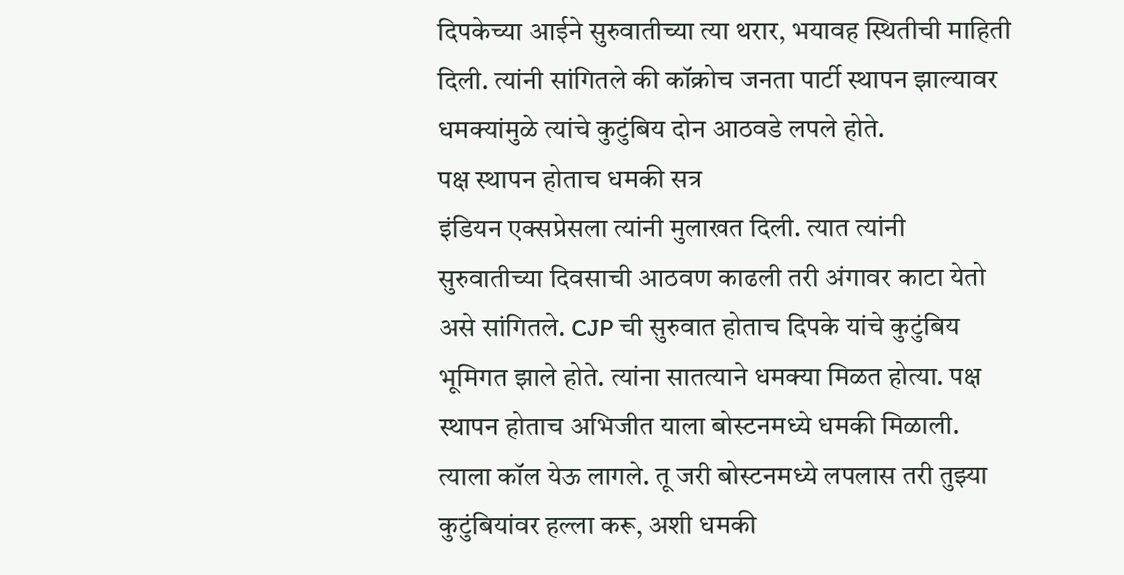दिपकेच्या आईने सुरुवातीच्या त्या थरार, भयावह स्थितीची माहिती दिली. त्यांनी सांगितले की कॉक्रोच जनता पार्टी स्थापन झाल्यावर धमक्यांमुळे त्यांचे कुटुंबिय दोन आठवडे लपले होते.
पक्ष स्थापन होताच धमकी सत्र
इंडियन एक्सप्रेसला त्यांनी मुलाखत दिली. त्यात त्यांनी सुरुवातीच्या दिवसाची आठवण काढली तरी अंगावर काटा येतो असे सांगितले. CJP ची सुरुवात होताच दिपके यांचे कुटुंबिय भूमिगत झाले होते. त्यांना सातत्याने धमक्या मिळत होत्या. पक्ष स्थापन होताच अभिजीत याला बोस्टनमध्ये धमकी मिळाली. त्याला कॉल येऊ लागले. तू जरी बोस्टनमध्ये लपलास तरी तुझ्या कुटुंबियांवर हल्ला करू, अशी धमकी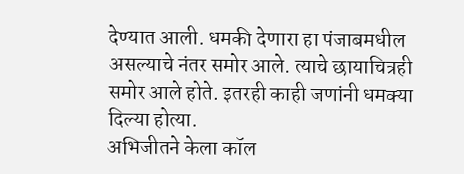देण्यात आली. धमकी देणारा हा पंजाबमधील असल्याचे नंतर समोर आले. त्याचे छायाचित्रही समोर आले होते. इतरही काही जणांनी धमक्या दिल्या होत्या.
अभिजीतने केला कॉल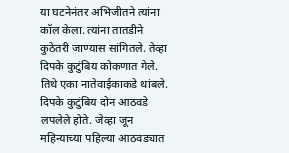या घटनेनंतर अभिजीतने त्यांना कॉल केला. त्यांना तातडीने कुठेतरी जाण्यास सांगितले. तेव्हा दिपके कुटुंबिय कोकणात गेले. तिथे एका नातेवाईकाकडे थांबले. दिपके कुटुंबिय दोन आठवडे लपलेले होते. जेव्हा जून महिन्याच्या पहिल्या आठवड्यात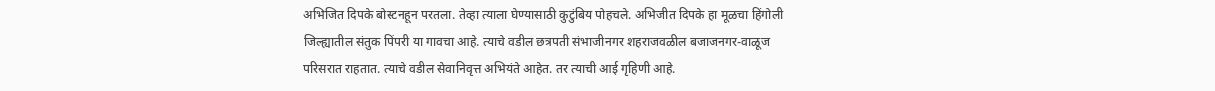अभिजित दिपके बोस्टनहून परतला. तेव्हा त्याला घेण्यासाठी कुटुंबिय पोहचले. अभिजीत दिपके हा मूळचा हिंगोली जिल्ह्यातील संतुक पिंपरी या गावचा आहे. त्याचे वडील छत्रपती संभाजीनगर शहराजवळील बजाजनगर-वाळूज परिसरात राहतात. त्याचे वडील सेवानिवृत्त अभियंते आहेत. तर त्याची आई गृहिणी आहे.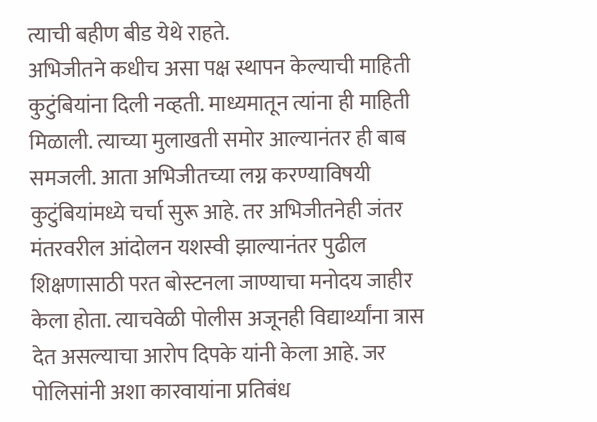त्याची बहीण बीड येथे राहते.
अभिजीतने कधीच असा पक्ष स्थापन केल्याची माहिती कुटुंबियांना दिली नव्हती. माध्यमातून त्यांना ही माहिती मिळाली. त्याच्या मुलाखती समोर आल्यानंतर ही बाब समजली. आता अभिजीतच्या लग्न करण्याविषयी कुटुंबियांमध्ये चर्चा सुरू आहे. तर अभिजीतनेही जंतर मंतरवरील आंदोलन यशस्वी झाल्यानंतर पुढील शिक्षणासाठी परत बोस्टनला जाण्याचा मनोदय जाहीर केला होता. त्याचवेळी पोलीस अजूनही विद्यार्थ्यांना त्रास देत असल्याचा आरोप दिपके यांनी केला आहे. जर पोलिसांनी अशा कारवायांना प्रतिबंध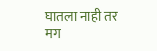घातला नाही तर मग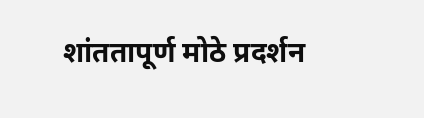शांततापूर्ण मोठे प्रदर्शन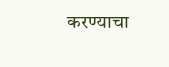करण्याचा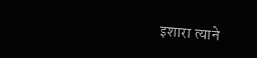इशारा त्याने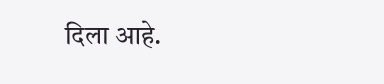दिला आहे.